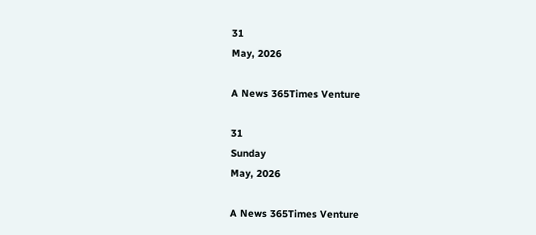31
May, 2026

A News 365Times Venture

31
Sunday
May, 2026

A News 365Times Venture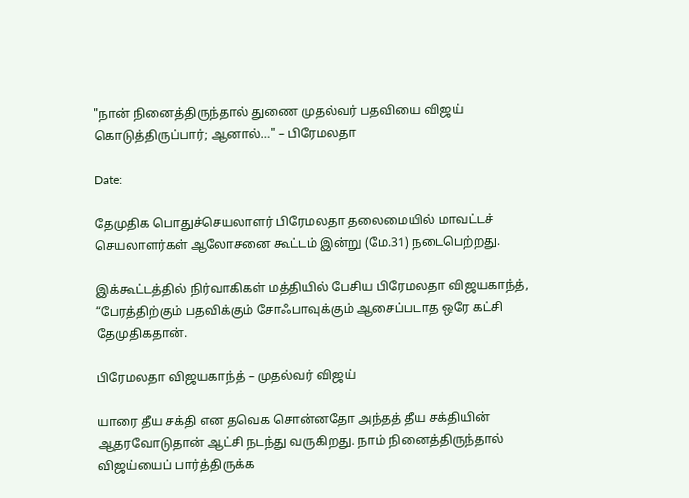"நான் நினைத்திருந்தால் துணை முதல்வர் பதவியை விஜய் கொடுத்திருப்பார்; ஆனால்…" – பிரேமலதா

Date:

தேமுதிக பொதுச்செயலாளர் பிரேமலதா தலைமையில் மாவட்டச் செயலாளர்கள் ஆலோசனை கூட்டம் இன்று (மே.31) நடைபெற்றது.

இக்கூட்டத்தில் நிர்வாகிகள் மத்தியில் பேசிய பிரேமலதா விஜயகாந்த், “பேரத்திற்கும் பதவிக்கும் சோஃபாவுக்கும் ஆசைப்படாத ஒரே கட்சி தேமுதிகதான்.

பிரேமலதா விஜயகாந்த் – முதல்வர் விஜய்

யாரை தீய சக்தி என தவெக சொன்னதோ அந்தத் தீய சக்தியின் ஆதரவோடுதான் ஆட்சி நடந்து வருகிறது. நாம் நினைத்திருந்தால் விஜய்யைப் பார்த்திருக்க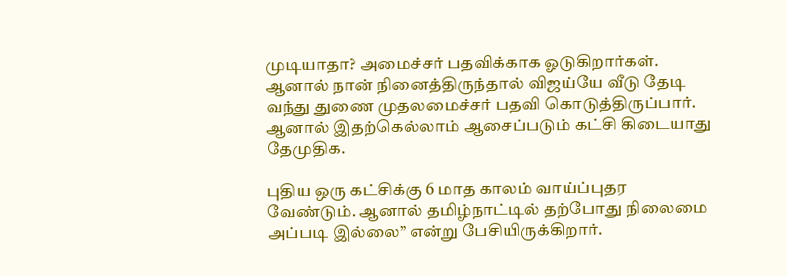முடியாதா? அமைச்சர் பதவிக்காக ஓடுகிறார்கள். ஆனால் நான் நினைத்திருந்தால் விஜய்யே வீடு தேடி வந்து துணை முதலமைச்சர் பதவி கொடுத்திருப்பார். ஆனால் இதற்கெல்லாம் ஆசைப்படும் கட்சி கிடையாது தேமுதிக.

புதிய ஒரு கட்சிக்கு 6 மாத காலம் வாய்ப்புதர வேண்டும். ஆனால் தமிழ்நாட்டில் தற்போது நிலைமை அப்படி இல்லை” என்று பேசியிருக்கிறார்.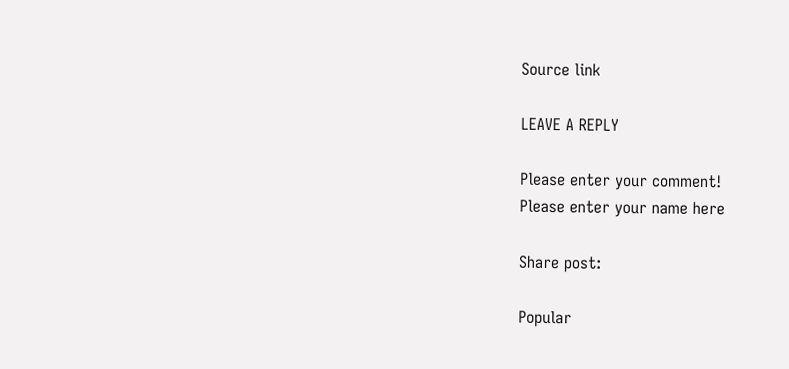Source link

LEAVE A REPLY

Please enter your comment!
Please enter your name here

Share post:

Popular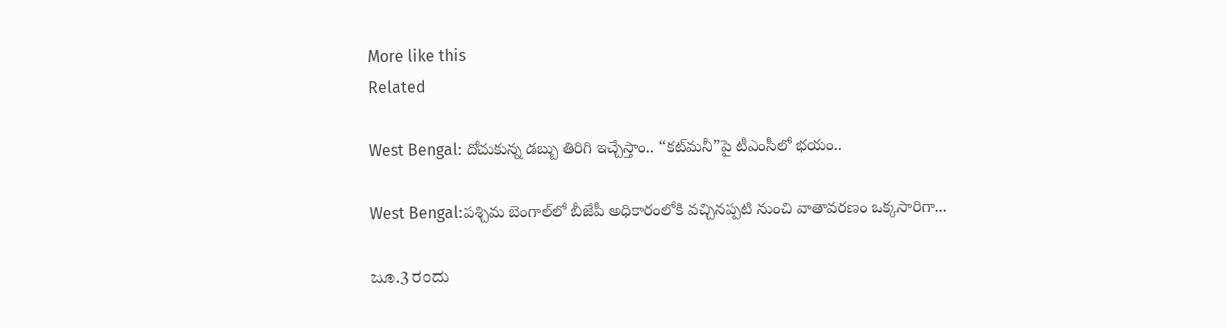More like this
Related

West Bengal: దోచుకున్న డబ్బు తిరిగి ఇచ్చేస్తాం.. “కట్‌మనీ”పై టీఎంసీలో భయం..

West Bengal:పశ్చిమ బెంగాల్‌లో బీజేపీ అధికారంలోకి వచ్చినప్పటి నుంచి వాతావరణం ఒక్కసారిగా...

ಜೂ.3 ರಂದು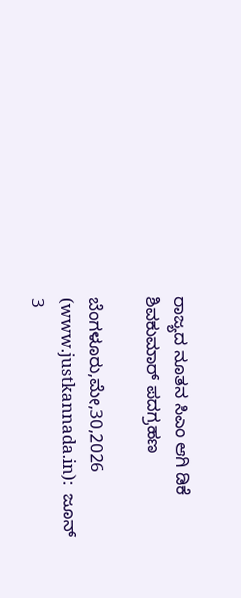ರಾಜ್ಯದ ನೂತನ ಸಿಎಂ ಆಗಿ ಡಿಕೆ ಶಿವಕುಮಾರ್ ಪದಗ್ರಹಣ

ಬೆಂಗಳೂರು,ಮೇ,30,2026 (www.justkannada.in):  ಜೂನ್ 3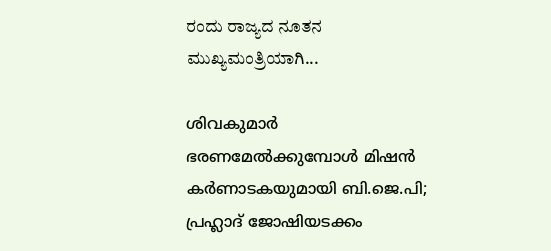ರಂದು ರಾಜ್ಯದ ನೂತನ ಮುಖ್ಯಮಂತ್ರಿಯಾಗಿ...

ശിവകുമാര്‍ ഭരണമേല്‍ക്കുമ്പോള്‍ മിഷന്‍ കര്‍ണാടകയുമായി ബി.ജെ.പി; പ്രഹ്ലാദ് ജോഷിയടക്കം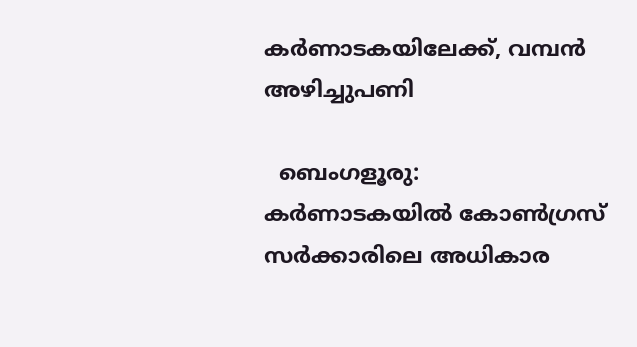കര്‍ണാടകയിലേക്ക്, വമ്പന്‍ അഴിച്ചുപണി

  ബെംഗളൂരു: കര്‍ണാടകയില്‍ കോണ്‍ഗ്രസ് സര്‍ക്കാരിലെ അധികാര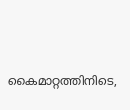കൈമാറ്റത്തിനിടെ,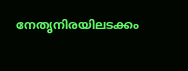നേതൃനിരയിലടക്കം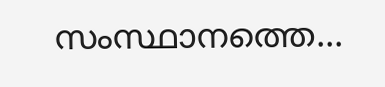സംസ്ഥാനത്തെ...